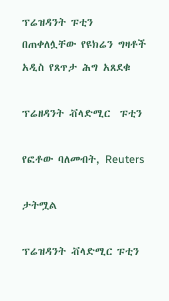ፕሬዝዳንት ፑቲን በጠቀለሏቸው የዩክሬን ግዛቶች አዲስ የጸጥታ ሕግ አጸደቁ

ፕሬዘዳንት ቭላድሚር  ፑቲን

የፎቶው ባለመብት, Reuters

ታትሟል

ፕሬዝዳንት ቭላድሚር ፑቲን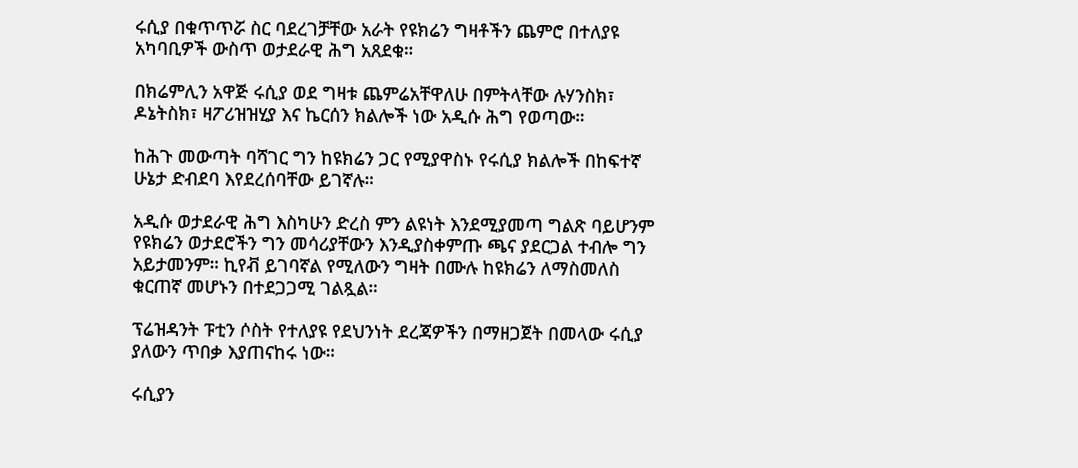ሩሲያ በቁጥጥሯ ስር ባደረገቻቸው አራት የዩክሬን ግዛቶችን ጨምሮ በተለያዩ አካባቢዎች ውስጥ ወታደራዊ ሕግ አጸደቁ።

በክሬምሊን አዋጅ ሩሲያ ወደ ግዛቱ ጨምሬአቸዋለሁ በምትላቸው ሉሃንስክ፣ ዶኔትስክ፣ ዛፖሪዝዝሂያ እና ኬርሰን ክልሎች ነው አዲሱ ሕግ የወጣው።

ከሕጉ መውጣት ባሻገር ግን ከዩክሬን ጋር የሚያዋስኑ የሩሲያ ክልሎች በከፍተኛ ሁኔታ ድብደባ እየደረሰባቸው ይገኛሉ።

አዲሱ ወታደራዊ ሕግ እስካሁን ድረስ ምን ልዩነት እንደሚያመጣ ግልጽ ባይሆንም የዩክሬን ወታደሮችን ግን መሳሪያቸውን እንዲያስቀምጡ ጫና ያደርጋል ተብሎ ግን አይታመንም። ኪየቭ ይገባኛል የሚለውን ግዛት በሙሉ ከዩክሬን ለማስመለስ ቁርጠኛ መሆኑን በተደጋጋሚ ገልጿል።

ፕሬዝዳንት ፑቲን ሶስት የተለያዩ የደህንነት ደረጃዎችን በማዘጋጀት በመላው ሩሲያ ያለውን ጥበቃ እያጠናከሩ ነው።

ሩሲያን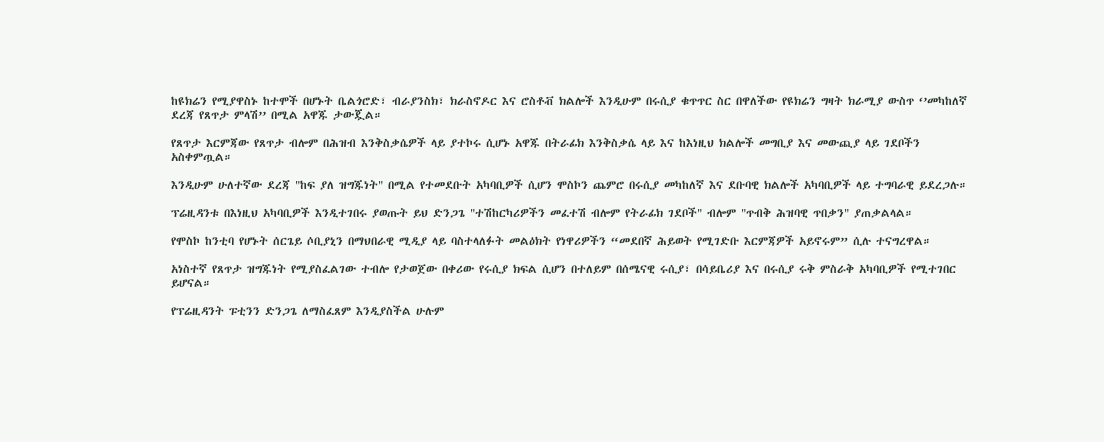ከዩክሬን የሚያዋስኑ ከተሞች በሆኑት ቤልጎሮድ፣ ብራያንስክ፣ ክራስኖዶር እና ሮስቶቭ ክልሎች እንዲሁም በሩሲያ ቁጥጥር ስር በዋለችው የዩክሬን ግዛት ክራሚያ ውስጥ ‘’መካከለኛ ደረጃ የጸጥታ ምላሽ’’ በሚል አዋጁ ታውጇል።

የጸጥታ እርምጃው የጸጥታ ብሎም በሕዝብ እንቅስቃሴዎች ላይ ያተኮሩ ሲሆኑ አዋጁ በትራፊክ እንቅስቃሴ ላይ እና ከእነዚህ ክልሎች መግቢያ እና መውጪያ ላይ ገደቦችን አስቀምጧል።

እንዲሁም ሁለተኛው ደረጃ "ከፍ ያለ ዝግጁነት" በሚል የተመደቡት አካባቢዎች ሲሆን ሞስኮን ጨምሮ በሩሲያ መካከለኛ እና ደቡባዊ ክልሎች አካባቢዎች ላይ ተግባራዊ ይደረጋሉ።

ፕሬዚዳንቱ በእነዚህ አካባቢዎች እንዲተገበሩ ያወጡት ይህ ድንጋጌ "ተሽከርካሪዎችን መፈተሽ ብሎም የትራፊክ ገደቦች" ብሎም "ጥብቅ ሕዝባዊ ጥበቃን" ያጠቃልላል።

የሞስኮ ከንቲባ የሆኑት ሰርጌይ ሶቢያኒን በማህበራዊ ሚዲያ ላይ ባስተላለፉት መልዕክት የነዋሪዎችን “መደበኛ ሕይወት የሚገድቡ እርምጃዎች አይኖሩም” ሲሉ ተናግረዋል።

አነስተኛ የጸጥታ ዝግጁነት የሚያስፈልገው ተብሎ የታወጀው በቀሪው የሩሲያ ክፍል ሲሆን በተለይም በሰሜናዊ ሩሲያ፣ በሳይቤሪያ እና በሩሲያ ሩቅ ምስራቅ አካባቢዎች የሚተገበር ይሆናል።

የፕሬዚዳንት ፑቲንን ድንጋጌ ለማስፈጸም እንዲያስችል ሁሉም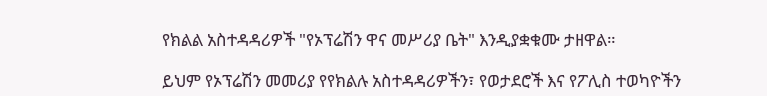የክልል አስተዳዳሪዎች "የኦፕሬሽን ዋና መሥሪያ ቤት" እንዲያቋቁሙ ታዘዋል።

ይህም የኦፕሬሽን መመሪያ የየክልሉ አስተዳዳሪዎችን፣ የወታደሮች እና የፖሊስ ተወካዮችን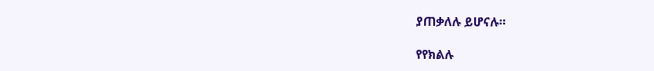ያጠቃለሉ ይሆናሉ።

የየክልሉ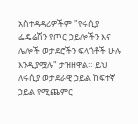አስተዳዳሪዎችም "የሩሲያ ፌዴሬሽን የጦር ኃይሎችን እና ሌሎች ወታደሮችን ፍላጎቶች ሁሉ እንዲያሟሉ" ታዝዘዋል። ይህ ለሩሲያ ወታደራዊ ኃይል ከፍተኛ ኃይል የሚጨምር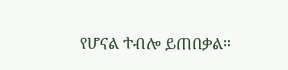የሆናል ተብሎ ይጠበቃል።